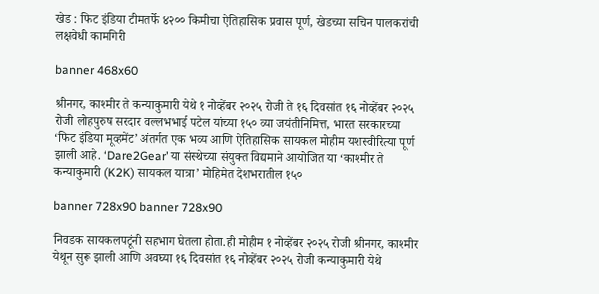खेड : फिट इंडिया टीमतर्फे ४२०० किमीचा ऐतिहासिक प्रवास पूर्ण, खेडच्या सचिन पालकरांची लक्षवेधी कामगिरी

banner 468x60

श्रीनगर, काश्मीर ते कन्याकुमारी येथे १ नोव्हेंबर २०२५ रोजी ते १६ दिवसांत १६ नोव्हेंबर २०२५ रोजी लोहपुरुष सरदार वल्लभभाई पटेल यांच्या १५० व्या जयंतीनिमित्त, भारत सरकारच्या ‘फिट इंडिया मूव्हमेंट’ अंतर्गत एक भव्य आणि ऐतिहासिक सायकल मोहीम यशस्वीरित्या पूर्ण झाली आहे. ‘Dare2Gear’ या संस्थेच्या संयुक्त विद्यमाने आयोजित या ‘काश्मीर ते कन्याकुमारी (K2K) सायकल यात्रा’ मोहिमेत देशभरातील १५०

banner 728x90 banner 728x90

निवडक सायकलपटूंनी सहभाग घेतला होता.ही मोहीम १ नोव्हेंबर २०२५ रोजी श्रीनगर, काश्मीर येथून सुरू झाली आणि अवघ्या १६ दिवसांत १६ नोव्हेंबर २०२५ रोजी कन्याकुमारी येथे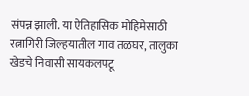संपन्न झाली. या ऐतिहासिक मोहिमेसाठी रत्नागिरी जिल्हयातील गाव तळघर, तालुका खेडचे निवासी सायकलपटू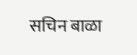सचिन बाळा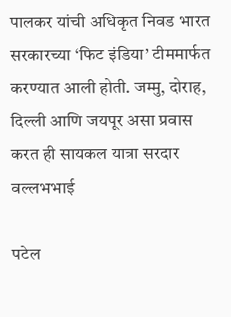पालकर यांची अधिकृत निवड भारत सरकारच्या ‘फिट इंडिया’ टीममार्फत करण्यात आली होती. जम्मु, दोराह, दिल्ली आणि जयपूर असा प्रवास करत ही सायकल यात्रा सरदार वल्लभभाई

पटेल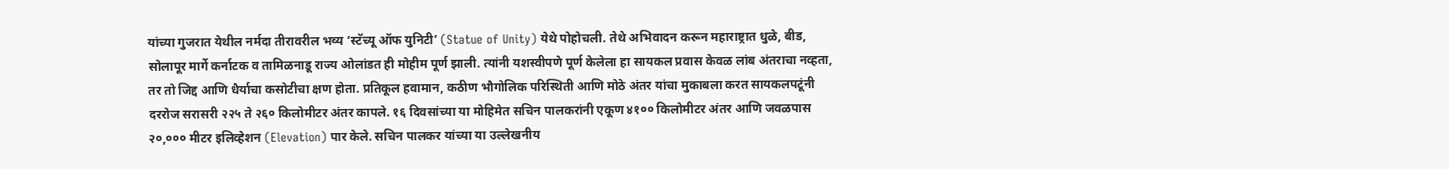यांच्या गुजरात येथील नर्मदा तीरावरील भव्य ‘स्टॅच्यू ऑफ युनिटी’ (Statue of Unity) येथे पोहोचली. तेथे अभिवादन करून महाराष्ट्रात धुळे, बीड, सोलापूर मार्गे कर्नाटक व तामिळनाडू राज्य ओलांडत ही मोहीम पूर्ण झाली. त्यांनी यशस्वीपणे पूर्ण केलेला हा सायकल प्रवास केवळ लांब अंतराचा नव्हता, तर तो जिद्द आणि धैर्याचा कसोटीचा क्षण होता. प्रतिकूल हवामान, कठीण भौगोलिक परिस्थिती आणि मोठे अंतर यांचा मुकाबला करत सायकलपटूंनी दररोज सरासरी २२५ ते २६० किलोमीटर अंतर कापले. १६ दिवसांच्या या मोहिमेत सचिन पालकरांनी एकूण ४१०० किलोमीटर अंतर आणि जवळपास २०,००० मीटर इलिव्हेशन (Elevation) पार केले. सचिन पालकर यांच्या या उल्लेखनीय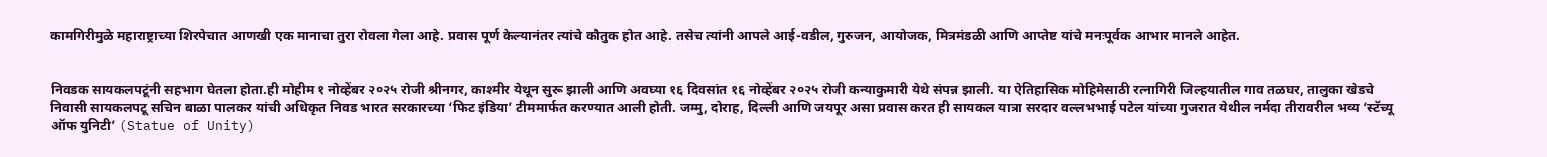कामगिरीमुळे महाराष्ट्राच्या शिरपेचात आणखी एक मानाचा तुरा रोवला गेला आहे. प्रवास पूर्ण केल्यानंतर त्यांचे कौतुक होत आहे. तसेच त्यांनी आपले आई-वडील, गुरुजन, आयोजक, मित्रमंडळी आणि आप्तेष्ट यांचे मनःपूर्वक आभार मानले आहेत.


निवडक सायकलपटूंनी सहभाग घेतला होता.ही मोहीम १ नोव्हेंबर २०२५ रोजी श्रीनगर, काश्मीर येथून सुरू झाली आणि अवघ्या १६ दिवसांत १६ नोव्हेंबर २०२५ रोजी कन्याकुमारी येथे संपन्न झाली. या ऐतिहासिक मोहिमेसाठी रत्नागिरी जिल्हयातील गाव तळघर, तालुका खेडचे निवासी सायकलपटू सचिन बाळा पालकर यांची अधिकृत निवड भारत सरकारच्या ‘फिट इंडिया’ टीममार्फत करण्यात आली होती. जम्मु, दोराह, दिल्ली आणि जयपूर असा प्रवास करत ही सायकल यात्रा सरदार वल्लभभाई पटेल यांच्या गुजरात येथील नर्मदा तीरावरील भव्य ‘स्टॅच्यू ऑफ युनिटी’ (Statue of Unity)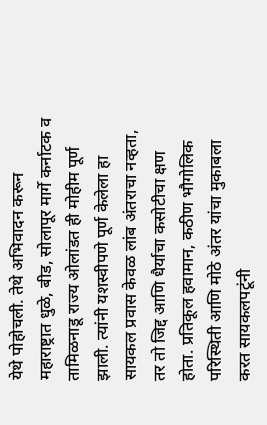येथे पोहोचली. तेथे अभिवादन करून महाराष्ट्रात धुळे, बीड, सोलापूर मार्गे कर्नाटक व तामिळनाडू राज्य ओलांडत ही मोहीम पूर्ण झाली. त्यांनी यशस्वीपणे पूर्ण केलेला हा सायकल प्रवास केवळ लांब अंतराचा नव्हता, तर तो जिद्द आणि धैर्याचा कसोटीचा क्षण होता. प्रतिकूल हवामान, कठीण भौगोलिक परिस्थिती आणि मोठे अंतर यांचा मुकाबला करत सायकलपटूंनी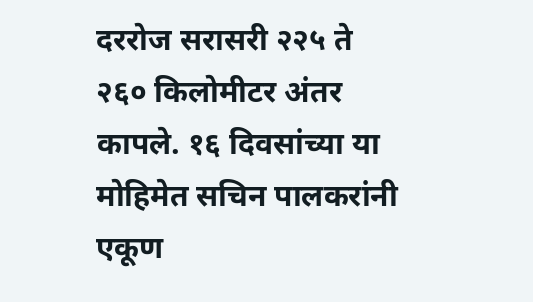दररोज सरासरी २२५ ते २६० किलोमीटर अंतर कापले. १६ दिवसांच्या या मोहिमेत सचिन पालकरांनी एकूण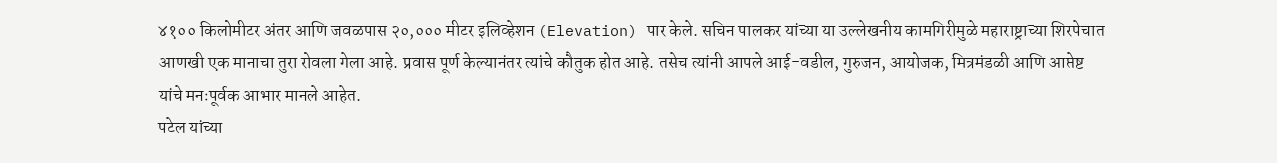४१०० किलोमीटर अंतर आणि जवळपास २०,००० मीटर इलिव्हेशन (Elevation) पार केले. सचिन पालकर यांच्या या उल्लेखनीय कामगिरीमुळे महाराष्ट्राच्या शिरपेचात आणखी एक मानाचा तुरा रोवला गेला आहे. प्रवास पूर्ण केल्यानंतर त्यांचे कौतुक होत आहे. तसेच त्यांनी आपले आई-वडील, गुरुजन, आयोजक, मित्रमंडळी आणि आप्तेष्ट यांचे मनःपूर्वक आभार मानले आहेत.
पटेल यांच्या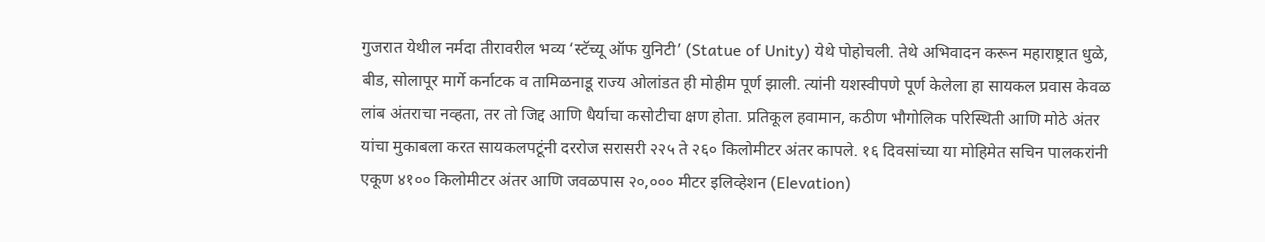गुजरात येथील नर्मदा तीरावरील भव्य ‘स्टॅच्यू ऑफ युनिटी’ (Statue of Unity) येथे पोहोचली. तेथे अभिवादन करून महाराष्ट्रात धुळे, बीड, सोलापूर मार्गे कर्नाटक व तामिळनाडू राज्य ओलांडत ही मोहीम पूर्ण झाली. त्यांनी यशस्वीपणे पूर्ण केलेला हा सायकल प्रवास केवळ लांब अंतराचा नव्हता, तर तो जिद्द आणि धैर्याचा कसोटीचा क्षण होता. प्रतिकूल हवामान, कठीण भौगोलिक परिस्थिती आणि मोठे अंतर यांचा मुकाबला करत सायकलपटूंनी दररोज सरासरी २२५ ते २६० किलोमीटर अंतर कापले. १६ दिवसांच्या या मोहिमेत सचिन पालकरांनी एकूण ४१०० किलोमीटर अंतर आणि जवळपास २०,००० मीटर इलिव्हेशन (Elevation)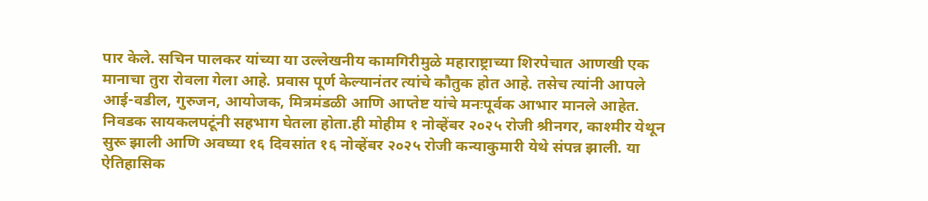पार केले. सचिन पालकर यांच्या या उल्लेखनीय कामगिरीमुळे महाराष्ट्राच्या शिरपेचात आणखी एक मानाचा तुरा रोवला गेला आहे. प्रवास पूर्ण केल्यानंतर त्यांचे कौतुक होत आहे. तसेच त्यांनी आपले आई-वडील, गुरुजन, आयोजक, मित्रमंडळी आणि आप्तेष्ट यांचे मनःपूर्वक आभार मानले आहेत.
निवडक सायकलपटूंनी सहभाग घेतला होता.ही मोहीम १ नोव्हेंबर २०२५ रोजी श्रीनगर, काश्मीर येथून सुरू झाली आणि अवघ्या १६ दिवसांत १६ नोव्हेंबर २०२५ रोजी कन्याकुमारी येथे संपन्न झाली. या ऐतिहासिक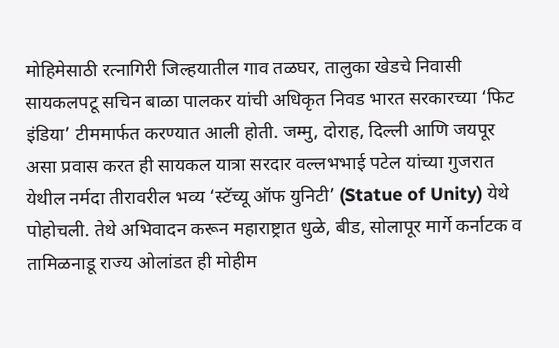मोहिमेसाठी रत्नागिरी जिल्हयातील गाव तळघर, तालुका खेडचे निवासी सायकलपटू सचिन बाळा पालकर यांची अधिकृत निवड भारत सरकारच्या ‘फिट इंडिया’ टीममार्फत करण्यात आली होती. जम्मु, दोराह, दिल्ली आणि जयपूर असा प्रवास करत ही सायकल यात्रा सरदार वल्लभभाई पटेल यांच्या गुजरात येथील नर्मदा तीरावरील भव्य ‘स्टॅच्यू ऑफ युनिटी’ (Statue of Unity) येथे पोहोचली. तेथे अभिवादन करून महाराष्ट्रात धुळे, बीड, सोलापूर मार्गे कर्नाटक व तामिळनाडू राज्य ओलांडत ही मोहीम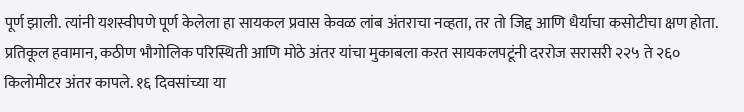पूर्ण झाली. त्यांनी यशस्वीपणे पूर्ण केलेला हा सायकल प्रवास केवळ लांब अंतराचा नव्हता, तर तो जिद्द आणि धैर्याचा कसोटीचा क्षण होता. प्रतिकूल हवामान, कठीण भौगोलिक परिस्थिती आणि मोठे अंतर यांचा मुकाबला करत सायकलपटूंनी दररोज सरासरी २२५ ते २६० किलोमीटर अंतर कापले. १६ दिवसांच्या या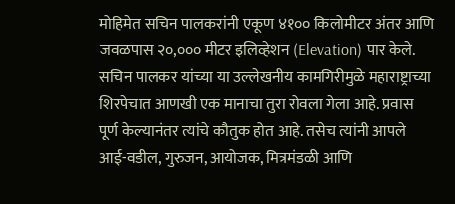मोहिमेत सचिन पालकरांनी एकूण ४१०० किलोमीटर अंतर आणि जवळपास २०,००० मीटर इलिव्हेशन (Elevation) पार केले. सचिन पालकर यांच्या या उल्लेखनीय कामगिरीमुळे महाराष्ट्राच्या शिरपेचात आणखी एक मानाचा तुरा रोवला गेला आहे. प्रवास पूर्ण केल्यानंतर त्यांचे कौतुक होत आहे. तसेच त्यांनी आपले आई-वडील, गुरुजन, आयोजक, मित्रमंडळी आणि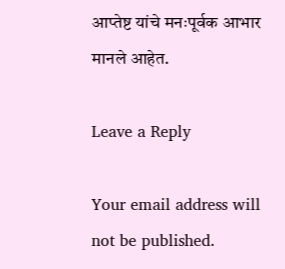आप्तेष्ट यांचे मनःपूर्वक आभार मानले आहेत.

Leave a Reply

Your email address will not be published.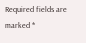Required fields are marked *